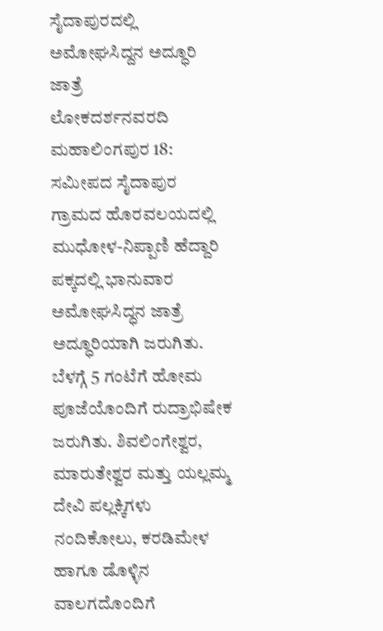ಸೈದಾಪುರದಲ್ಲಿ ಅಮೋಘಸಿದ್ದನ ಅದ್ಧೂರಿ ಜಾತ್ರೆ
ಲೋಕದರ್ಶನವರದಿ
ಮಹಾಲಿಂಗಪುರ 18: ಸಮೀಪದ ಸೈದಾಪುರ ಗ್ರಾಮದ ಹೊರವಲಯದಲ್ಲಿ ಮುಧೋಳ-ನಿಪ್ಪಾಣಿ ಹೆದ್ದಾರಿ ಪಕ್ಕದಲ್ಲಿ ಭಾನುವಾರ ಅಮೋಘಸಿದ್ಧನ ಜಾತ್ರೆ ಅದ್ಧೂರಿಯಾಗಿ ಜರುಗಿತು. ಬೆಳಗ್ಗೆ 5 ಗಂಟೆಗೆ ಹೋಮ ಪೂಜೆಯೊಂದಿಗೆ ರುದ್ರಾಭಿಷೇಕ ಜರುಗಿತು. ಶಿವಲಿಂಗೇಶ್ವರ, ಮಾರುತೇಶ್ವರ ಮತ್ತು ಯಲ್ಲಮ್ಮ ದೇವಿ ಪಲ್ಲಕ್ಕಿಗಳು ನಂದಿಕೋಲು, ಕರಡಿಮೇಳ ಹಾಗೂ ಡೊಳ್ಳಿನ ವಾಲಗದೊಂದಿಗೆ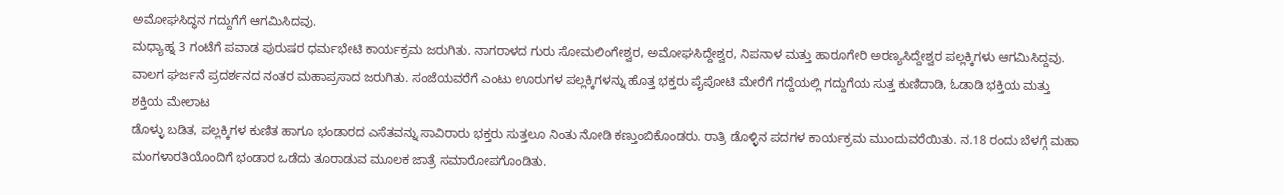ಅಮೋಘಸಿದ್ಧನ ಗದ್ದುಗೆಗೆ ಆಗಮಿಸಿದವು.
ಮಧ್ಯಾಹ್ನ 3 ಗಂಟೆಗೆ ಪವಾಡ ಪುರುಷರ ಧರ್ಮಭೇಟಿ ಕಾರ್ಯಕ್ರಮ ಜರುಗಿತು. ನಾಗರಾಳದ ಗುರು ಸೋಮಲಿಂಗೇಶ್ವರ, ಅಮೋಘಸಿದ್ದೇಶ್ವರ, ನಿಪನಾಳ ಮತ್ತು ಹಾರೂಗೇರಿ ಅರಣ್ಯಸಿದ್ದೇಶ್ವರ ಪಲ್ಲಕ್ಕಿಗಳು ಆಗಮಿಸಿದ್ದವು. ವಾಲಗ ಘರ್ಜನೆ ಪ್ರದರ್ಶನದ ನಂತರ ಮಹಾಪ್ರಸಾದ ಜರುಗಿತು. ಸಂಜೆಯವರೆಗೆ ಎಂಟು ಊರುಗಳ ಪಲ್ಲಕ್ಕಿಗಳನ್ನು ಹೊತ್ತ ಭಕ್ತರು ಪೈಪೋಟಿ ಮೇರೆಗೆ ಗದ್ದೆಯಲ್ಲಿ ಗದ್ದುಗೆಯ ಸುತ್ತ ಕುಣಿದಾಡಿ, ಓಡಾಡಿ ಭಕ್ತಿಯ ಮತ್ತು ಶಕ್ತಿಯ ಮೇಲಾಟ
ಡೊಳ್ಳು ಬಡಿತ, ಪಲ್ಲಕ್ಕಿಗಳ ಕುಣಿತ ಹಾಗೂ ಭಂಡಾರದ ಎಸೆತವನ್ನು ಸಾವಿರಾರು ಭಕ್ತರು ಸುತ್ತಲೂ ನಿಂತು ನೋಡಿ ಕಣ್ತುಂಬಿಕೊಂಡರು. ರಾತ್ರಿ ಡೊಳ್ಳಿನ ಪದಗಳ ಕಾರ್ಯಕ್ರಮ ಮುಂದುವರೆಯಿತು. ನ.18 ರಂದು ಬೆಳಗ್ಗೆ ಮಹಾ ಮಂಗಳಾರತಿಯೊಂದಿಗೆ ಭಂಡಾರ ಒಡೆದು ತೂರಾಡುವ ಮೂಲಕ ಜಾತ್ರೆ ಸಮಾರೋಪಗೊಂಡಿತು.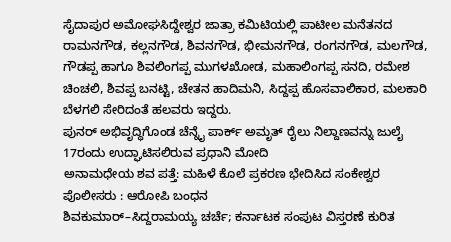ಸೈದಾಪುರ ಅಮೋಘಸಿದ್ದೇಶ್ವರ ಜಾತ್ರಾ ಕಮಿಟಿಯಲ್ಲಿ ಪಾಟೀಲ ಮನೆತನದ ರಾಮನಗೌಡ, ಕಲ್ಲನಗೌಡ, ಶಿವನಗೌಡ, ಭೀಮನಗೌಡ, ರಂಗನಗೌಡ, ಮಲಗೌಡ, ಗೌಡಪ್ಪ ಹಾಗೂ ಶಿವಲಿಂಗಪ್ಪ ಮುಗಳಖೋಡ, ಮಹಾಲಿಂಗಪ್ಪ ಸನದಿ, ರಮೇಶ ಚಿಂಚಲಿ, ಶಿವಪ್ಪ ಬನಟ್ಟಿ, ಚೇತನ ಹಾದಿಮನಿ, ಸಿದ್ದಪ್ಪ ಹೊಸವಾಲಿಕಾರ, ಮಲಕಾರಿ ಬೆಳಗಲಿ ಸೇರಿದಂತೆ ಹಲವರು ಇದ್ದರು.
ಪುನರ್ ಅಭಿವೃದ್ಧಿಗೊಂಡ ಚೆನ್ನೈ ಪಾರ್ಕ್ ಅಮೃತ್ ರೈಲು ನಿಲ್ದಾಣವನ್ನು ಜುಲೈ 17ರಂದು ಉದ್ಘಾಟಿಸಲಿರುವ ಪ್ರಧಾನಿ ಮೋದಿ
ಅನಾಮಧೇಯ ಶವ ಪತ್ತೆ: ಮಹಿಳೆ ಕೊಲೆ ಪ್ರಕರಣ ಭೇದಿಸಿದ ಸಂಕೇಶ್ವರ ಪೊಲೀಸರು : ಆರೋಪಿ ಬಂಧನ
ಶಿವಕುಮಾರ್–ಸಿದ್ದರಾಮಯ್ಯ ಚರ್ಚೆ; ಕರ್ನಾಟಕ ಸಂಪುಟ ವಿಸ್ತರಣೆ ಕುರಿತ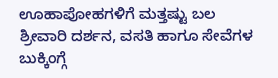ಊಹಾಪೋಹಗಳಿಗೆ ಮತ್ತಷ್ಟು ಬಲ
ಶ್ರೀವಾರಿ ದರ್ಶನ, ವಸತಿ ಹಾಗೂ ಸೇವೆಗಳ ಬುಕ್ಕಿಂಗ್ಗೆ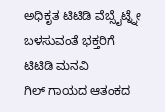ಅಧಿಕೃತ ಟಿಟಿಡಿ ವೆಬ್ಸೈಟ್ನ್ನೇ ಬಳಸುವಂತೆ ಭಕ್ತರಿಗೆ ಟಿಟಿಡಿ ಮನವಿ
ಗಿಲ್ ಗಾಯದ ಆತಂಕದ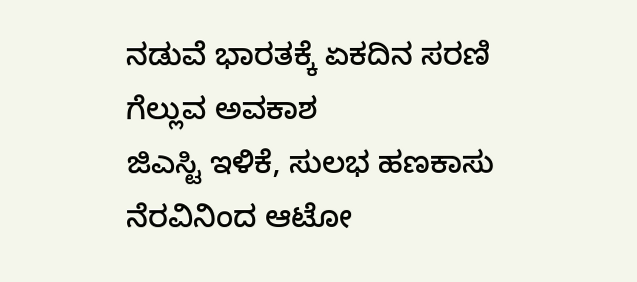ನಡುವೆ ಭಾರತಕ್ಕೆ ಏಕದಿನ ಸರಣಿ ಗೆಲ್ಲುವ ಅವಕಾಶ
ಜಿಎಸ್ಟಿ ಇಳಿಕೆ, ಸುಲಭ ಹಣಕಾಸು ನೆರವಿನಿಂದ ಆಟೋ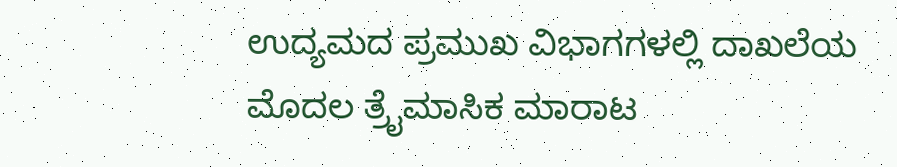ಉದ್ಯಮದ ಪ್ರಮುಖ ವಿಭಾಗಗಳಲ್ಲಿ ದಾಖಲೆಯ ಮೊದಲ ತ್ರೈಮಾಸಿಕ ಮಾರಾಟ